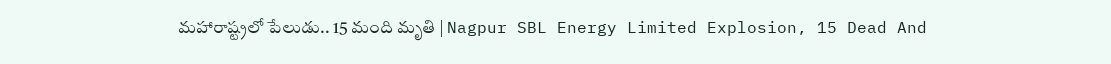మహారాష్ట్రలో పేలుడు.. 15 మంది మృతి | Nagpur SBL Energy Limited Explosion, 15 Dead And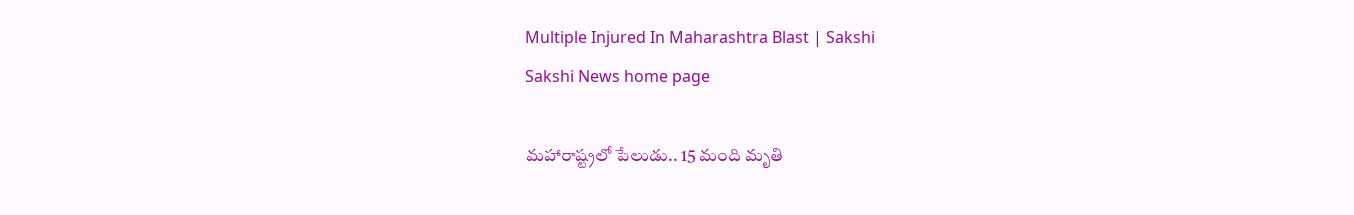Multiple Injured In Maharashtra Blast | Sakshi
Sakshi News home page

మహారాష్ట్రలో పేలుడు.. 15 మంది మృతి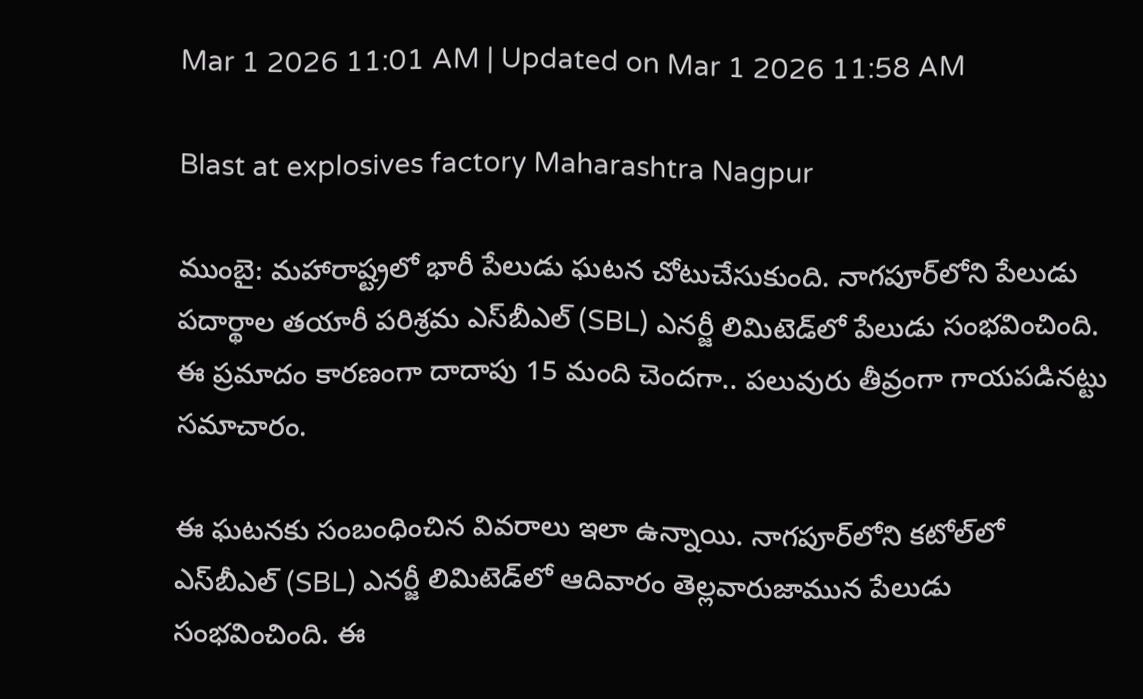Mar 1 2026 11:01 AM | Updated on Mar 1 2026 11:58 AM

Blast at explosives factory Maharashtra Nagpur

ముంబై: మహారాష్ట్రలో భారీ పేలుడు ఘటన చోటుచేసుకుంది. నాగపూర్‌లోని పేలుడు పదార్థాల తయారీ పరిశ్రమ ఎస్‌బీఎల్‌ (SBL) ఎనర్జీ లిమిటెడ్‌లో పేలుడు సంభవించింది. ఈ ప్రమాదం కారణంగా దాదాపు 15 మంది చెందగా.. పలువురు తీవ్రంగా గాయపడినట్టు సమాచారం.

ఈ ఘటనకు సంబంధించిన వివరాలు ఇలా ఉన్నాయి. నాగపూర్‌లోని కటోల్‌లో ఎస్‌బీఎల్‌ (SBL) ఎనర్జీ లిమిటెడ్‌లో ఆదివారం తెల్లవారుజామున పేలుడు సంభవించింది. ఈ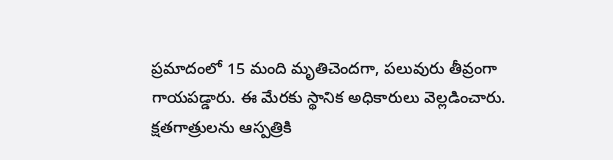ప్రమాదంలో 15 మంది మృతిచెందగా, పలువురు తీవ్రంగా గాయపడ్డారు. ఈ మేరకు స్థానిక అధికారులు వెల్లడించారు. క్షతగాత్రులను ఆస్పత్రికి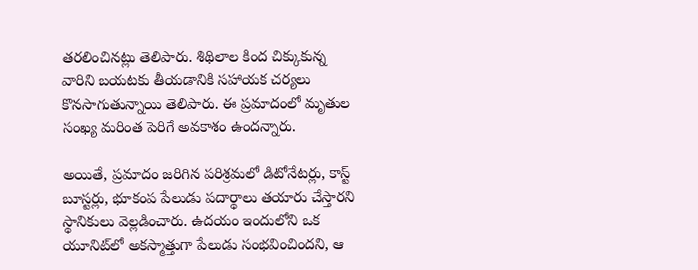తరలించినట్లు తెలిపారు. శిథిలాల కింద చిక్కుకున్న వారిని బయటకు తీయడానికి సహాయక చర్యలు కొనసాగుతున్నాయి తెలిపారు. ఈ ప్రమాదంలో మృతుల సంఖ్య మరింత పెరిగే అవకాశం ఉందన్నారు.

అయితే, ప్రమాదం జరిగిన పరిశ్రమలో డిటోనేటర్లు, కాస్ట్ బూస్టర్లు, భూకంప పేలుడు పదార్థాలు తయారు చేస్తారని స్థానికులు వెల్లడించారు. ఉదయం ఇందులోని ఒక యూనిట్‌లో అకస్మాత్తుగా పేలుడు సంభవించిందని, ఆ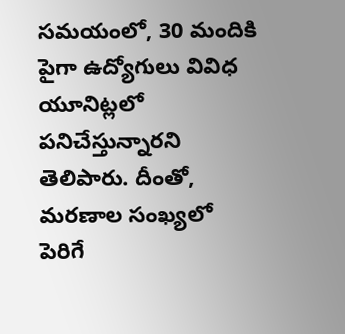సమయంలో, 30 మందికి పైగా ఉద్యోగులు వివిధ యూనిట్లలో పనిచేస్తున్నారని తెలిపారు. దీంతో, మరణాల సంఖ్యలో పెరిగే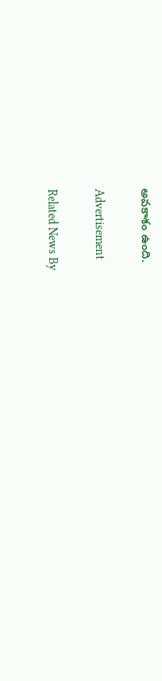అవకాశం ఉంది.

Advertisement

Related News By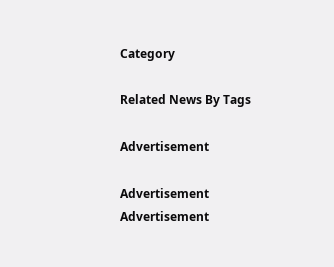Category

Related News By Tags

Advertisement

Advertisement
Advertisement